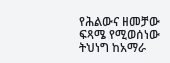የሕልውና ዘመቻው ፍጻሜ የሚወሰነው ትህነግ ከአማራ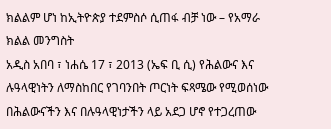ክልልም ሆነ ከኢትዮጵያ ተደምስሶ ሲጠፋ ብቻ ነው – የአማራ ክልል መንግስት
አዲስ አበባ ፣ ነሐሴ 17 ፣ 2013 (ኤፍ ቢ ሲ) የሕልውና እና ሉዓላዊነትን ለማስከበር የገባንበት ጦርነት ፍጻሜው የሚወሰነው በሕልውናችን እና በሉዓላዊነታችን ላይ አደጋ ሆኖ የተጋረጠው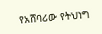የአሸባሪው የትህነግ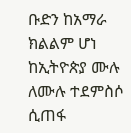ቡድን ከአማራ ክልልም ሆነ ከኢትዮጵያ ሙሉ ለሙሉ ተደምስሶ ሲጠፋ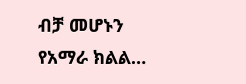ብቻ መሆኑን የአማራ ክልል…